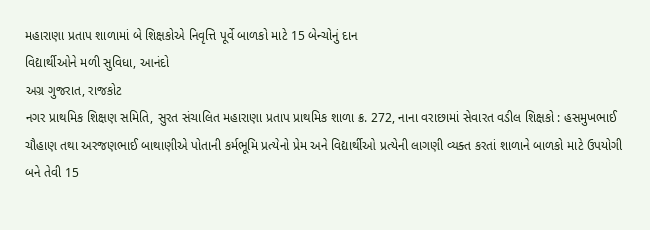મહારાણા પ્રતાપ શાળામાં બે શિક્ષકોએ નિવૃત્તિ પૂર્વે બાળકો માટે 15 બેન્ચોનું દાન
વિદ્યાર્થીઓને મળી સુવિધા, આનંદો
અગ્ર ગુજરાત, રાજકોટ
નગર પ્રાથમિક શિક્ષણ સમિતિ, સુરત સંચાલિત મહારાણા પ્રતાપ પ્રાથમિક શાળા ક્ર. 272, નાના વરાછામાં સેવારત વડીલ શિક્ષકો : હસમુખભાઈ ચૌહાણ તથા અરજણભાઈ બાથાણીએ પોતાની કર્મભૂમિ પ્રત્યેનો પ્રેમ અને વિદ્યાર્થીઓ પ્રત્યેની લાગણી વ્યક્ત કરતાં શાળાને બાળકો માટે ઉપયોગી બને તેવી 15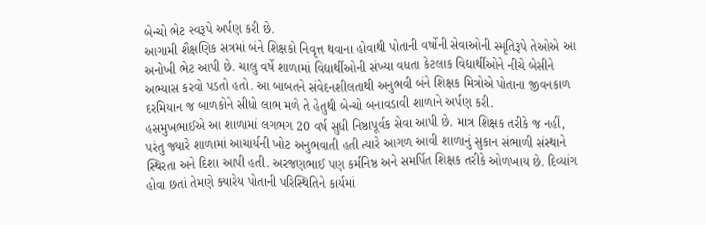બેન્ચો ભેટ સ્વરૂપે અર્પણ કરી છે.
આગામી શૈક્ષણિક સત્રમાં બંને શિક્ષકો નિવૃત્ત થવાના હોવાથી પોતાની વર્ષોની સેવાઓની સ્મૃતિરૂપે તેઓએ આ અનોખી ભેટ આપી છે. ચાલુ વર્ષે શાળામાં વિદ્યાર્થીઓની સંખ્યા વધતા કેટલાક વિદ્યાર્થીઓને નીચે બેસીને અભ્યાસ કરવો પડતો હતો. આ બાબતને સંવેદનશીલતાથી અનુભવી બંને શિક્ષક મિત્રોએ પોતાના જીવનકાળ દરમિયાન જ બાળકોને સીધો લાભ મળે તે હેતુથી બેન્ચો બનાવડાવી શાળાને અર્પણ કરી.
હસમુખભાઈએ આ શાળામાં લગભગ 20 વર્ષ સુધી નિષ્ઠાપૂર્વક સેવા આપી છે. માત્ર શિક્ષક તરીકે જ નહીં, પરંતુ જ્યારે શાળામાં આચાર્યની ખોટ અનુભવાતી હતી ત્યારે આગળ આવી શાળાનું સુકાન સંભાળી સંસ્થાને સ્થિરતા અને દિશા આપી હતી. અરજણભાઈ પણ કર્મનિષ્ઠ અને સમર્પિત શિક્ષક તરીકે ઓળખાય છે. દિવ્યાંગ હોવા છતાં તેમણે ક્યારેય પોતાની પરિસ્થિતિને કાર્યમાં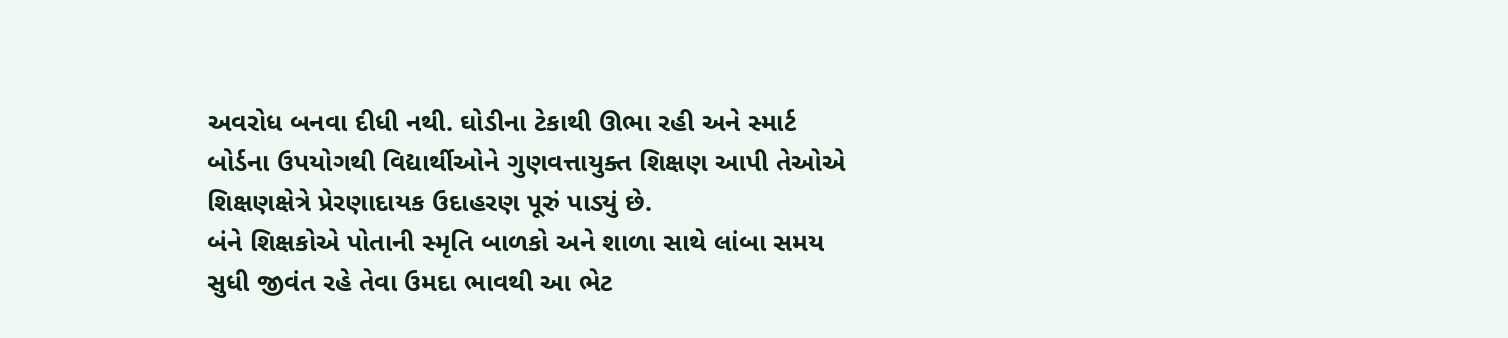અવરોધ બનવા દીધી નથી. ઘોડીના ટેકાથી ઊભા રહી અને સ્માર્ટ બોર્ડના ઉપયોગથી વિદ્યાર્થીઓને ગુણવત્તાયુક્ત શિક્ષણ આપી તેઓએ શિક્ષણક્ષેત્રે પ્રેરણાદાયક ઉદાહરણ પૂરું પાડ્યું છે.
બંને શિક્ષકોએ પોતાની સ્મૃતિ બાળકો અને શાળા સાથે લાંબા સમય સુધી જીવંત રહે તેવા ઉમદા ભાવથી આ ભેટ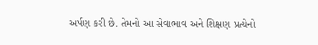અર્પણ કરી છે. તેમનો આ સેવાભાવ અને શિક્ષણ પ્રત્યેનો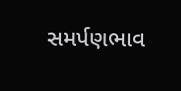સમર્પણભાવ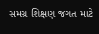સમગ્ર શિક્ષણ જગત માટે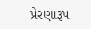પ્રેરણારૂપ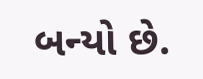બન્યો છે.